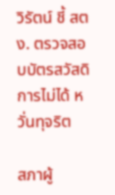วิรัตน์ ชี้ สตง. ตรวจสอบบัตรสวัสดิการไม่ได้ หวั่นทุจริต

สภาผู้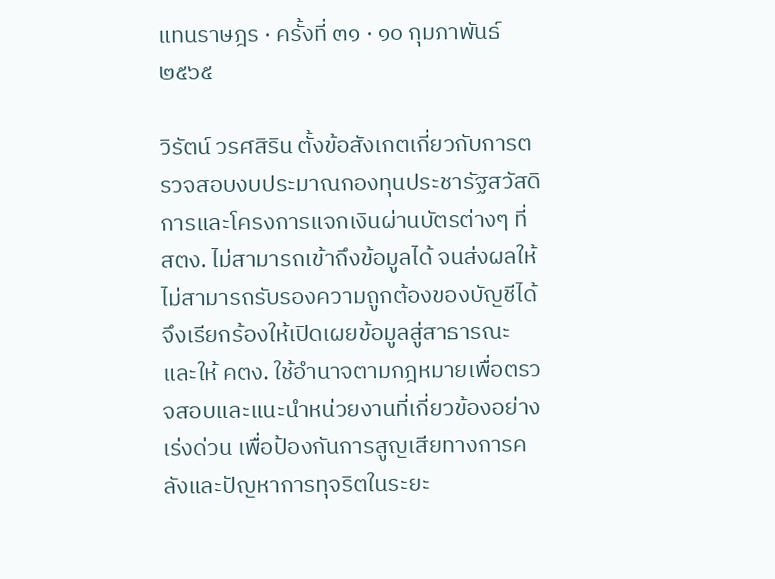แทนราษฎร · ครั้งที่ ๓๑ · ๑๐ กุมภาพันธ์ ๒๕๖๕

วิรัตน์ วรศสิริน ตั้งข้อสังเกตเกี่ยวกับการตรวจสอบงบประมาณกองทุนประชารัฐสวัสดิการและโครงการแจกเงินผ่านบัตรต่างๆ ที่ สตง. ไม่สามารถเข้าถึงข้อมูลได้ จนส่งผลให้ไม่สามารถรับรองความถูกต้องของบัญชีได้ จึงเรียกร้องให้เปิดเผยข้อมูลสู่สาธารณะและให้ คตง. ใช้อำนาจตามกฎหมายเพื่อตรวจสอบและแนะนำหน่วยงานที่เกี่ยวข้องอย่างเร่งด่วน เพื่อป้องกันการสูญเสียทางการคลังและปัญหาการทุจริตในระยะ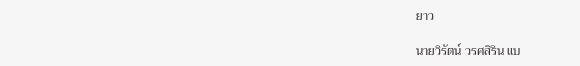ยาว

นายวิรัตน์ วรศสิริน แบ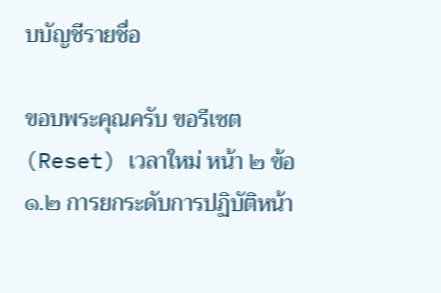บบัญชีรายชื่อ

ขอบพระคุณครับ ขอรีเซต (Reset) เวลาใหม่ หน้า ๒ ข้อ ๑.๒ การยกระดับการปฏิบัติหน้า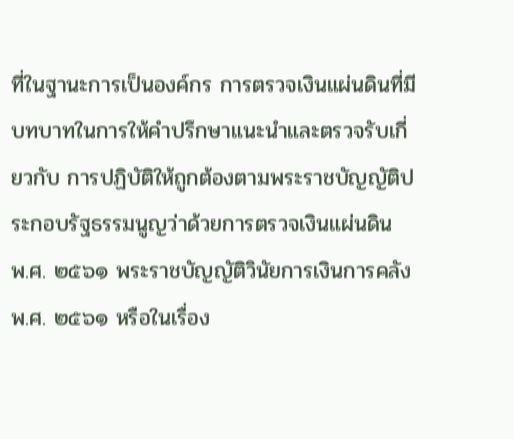ที่ในฐานะการเป็นองค์กร การตรวจเงินแผ่นดินที่มีบทบาทในการให้คำปรึกษาแนะนำและตรวจรับเกี่ยวกับ การปฏิบัติให้ถูกต้องตามพระราชบัญญัติประกอบรัฐธรรมนูญว่าด้วยการตรวจเงินแผ่นดิน พ.ศ. ๒๕๖๑ พระราชบัญญัติวินัยการเงินการคลัง พ.ศ. ๒๕๖๑ หรือในเรื่อง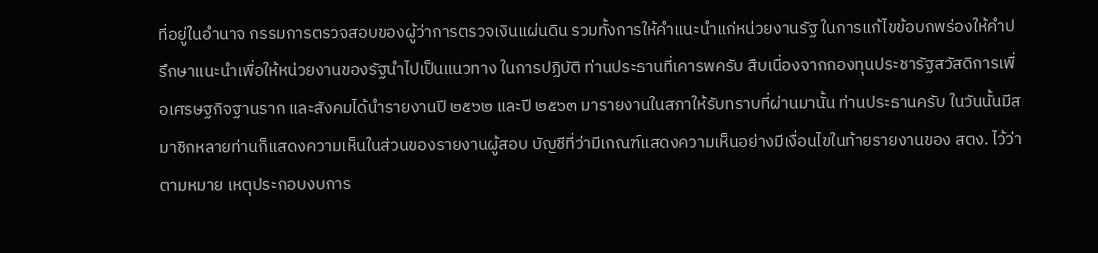ที่อยู่ในอำนาจ กรรมการตรวจสอบของผู้ว่าการตรวจเงินแผ่นดิน รวมทั้งการให้คำแนะนำแก่หน่วยงานรัฐ ในการแก้ไขข้อบกพร่องให้คำปรึกษาแนะนำเพื่อให้หน่วยงานของรัฐนำไปเป็นแนวทาง ในการปฏิบัติ ท่านประธานที่เคารพครับ สืบเนื่องจากกองทุนประชารัฐสวัสดิการเพื่อเศรษฐกิจฐานราก และสังคมได้นำรายงานปี ๒๕๖๒ และปี ๒๕๖๓ มารายงานในสภาให้รับทราบที่ผ่านมานั้น ท่านประธานครับ ในวันนั้นมีสมาชิกหลายท่านก็แสดงความเห็นในส่วนของรายงานผู้สอบ บัญชีที่ว่ามีเกณฑ์แสดงความเห็นอย่างมีเงื่อนไขในท้ายรายงานของ สตง. ไว้ว่า ตามหมาย เหตุประกอบงบการ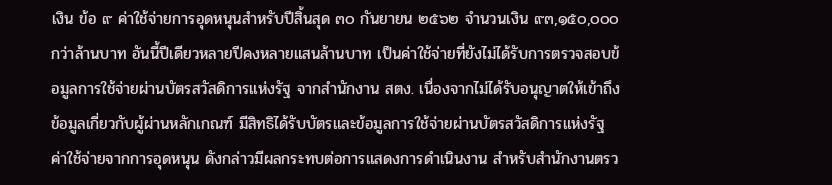เงิน ข้อ ๙ ค่าใช้จ่ายการอุดหนุนสำหรับปีสิ้นสุด ๓๐ กันยายน ๒๕๖๒ จำนวนเงิน ๙๓,๑๕๐,๐๐๐ กว่าล้านบาท อันนี้ปีเดียวหลายปีคงหลายแสนล้านบาท เป็นค่าใช้จ่ายที่ยังไม่ได้รับการตรวจสอบข้อมูลการใช้จ่ายผ่านบัตรสวัสดิการแห่งรัฐ จากสำนักงาน สตง. เนื่องจากไม่ได้รับอนุญาตให้เข้าถึงข้อมูลเกี่ยวกับผู้ผ่านหลักเกณฑ์ มีสิทธิได้รับบัตรและข้อมูลการใช้จ่ายผ่านบัตรสวัสดิการแห่งรัฐ ค่าใช้จ่ายจากการอุดหนุน ดังกล่าวมีผลกระทบต่อการแสดงการดำเนินงาน สำหรับสำนักงานตรว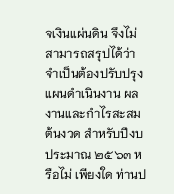จเงินแผ่นดิน จึงไม่สามารถสรุปได้ว่าจำเป็นต้องปรับปรุงแผนดำเนินงาน ผลงานและกำไรสะสมต้นงวด สำหรับปีงบประมาณ ๒๕๖๓ หรือไม่ เพียงใด ท่านป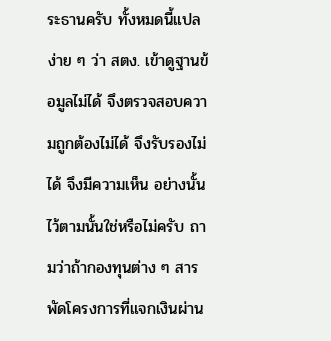ระธานครับ ทั้งหมดนี้แปลง่าย ๆ ว่า สตง. เข้าดูฐานข้อมูลไม่ได้ จึงตรวจสอบความถูกต้องไม่ได้ จึงรับรองไม่ได้ จึงมีความเห็น อย่างนั้นไว้ตามนั้นใช่หรือไม่ครับ ถามว่าถ้ากองทุนต่าง ๆ สารพัดโครงการที่แจกเงินผ่าน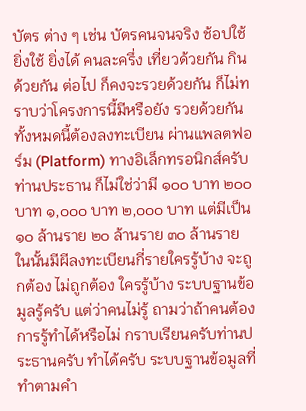บัตร ต่าง ๆ เช่น บัตรคนจนจริง ช้อปใช้ ยิ่งใช้ ยิ่งได้ คนละครึ่ง เที่ยวด้วยกัน กินด้วยกัน ต่อไป ก็คงจะรวยด้วยกัน ก็ไม่ทราบว่าโครงการนี้มีหรือยัง รวยด้วยกัน ทั้งหมดนี้ต้องลงทะเบียน ผ่านแพลตฟอร์ม (Platform) ทางอิเล็กทรอนิกส์ครับท่านประธาน ก็ไม่ใช่ว่ามี ๑๐๐ บาท ๒๐๐ บาท ๑,๐๐๐ บาท ๒,๐๐๐ บาท แต่มีเป็น ๑๐ ล้านราย ๒๐ ล้านราย ๓๐ ล้านราย ในนั้นมีผีลงทะเบียนกี่รายใครรู้บ้าง จะถูกต้อง ไม่ถูกต้อง ใครรู้บ้าง ระบบฐานข้อมูลรู้ครับ แต่ว่าคนไม่รู้ ถามว่าถ้าคนต้องการรู้ทำได้หรือไม่ กราบเรียนครับท่านประธานครับ ทำได้ครับ ระบบฐานข้อมูลที่ทำตามคำ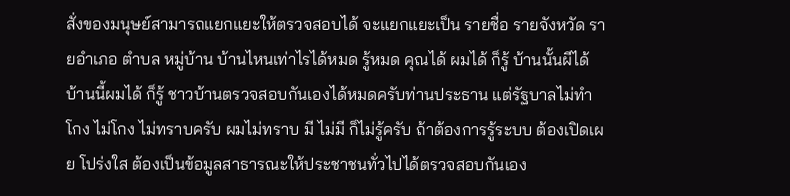สั่งของมนุษย์สามารถแยกแยะให้ตรวจสอบได้ จะแยกแยะเป็น รายชื่อ รายจังหวัด รายอำเภอ ตำบล หมู่บ้าน บ้านไหนเท่าไรได้หมด รู้หมด คุณได้ ผมได้ ก็รู้ บ้านนั้นผีได้ บ้านนี้ผมได้ ก็รู้ ชาวบ้านตรวจสอบกันเองได้หมดครับท่านประธาน แต่รัฐบาลไม่ทำ โกง ไม่โกง ไม่ทราบครับ ผมไม่ทราบ มี ไม่มี ก็ไม่รู้ครับ ถ้าต้องการรู้ระบบ ต้องเปิดเผย โปร่งใส ต้องเป็นข้อมูลสาธารณะให้ประชาชนทั่วไปได้ตรวจสอบกันเอง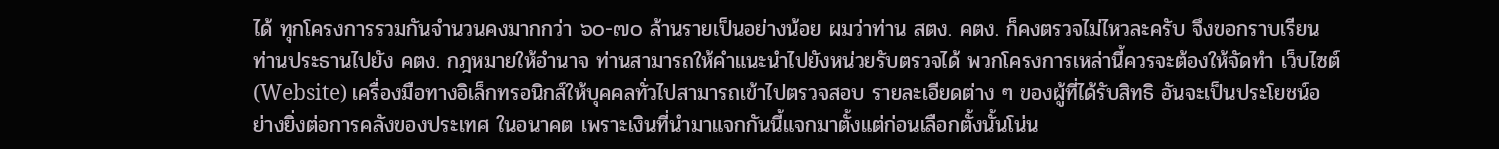ได้ ทุกโครงการรวมกันจำนวนคงมากกว่า ๖๐-๗๐ ล้านรายเป็นอย่างน้อย ผมว่าท่าน สตง. คตง. ก็คงตรวจไม่ไหวละครับ จึงขอกราบเรียนท่านประธานไปยัง คตง. กฎหมายให้อำนาจ ท่านสามารถให้คำแนะนำไปยังหน่วยรับตรวจได้ พวกโครงการเหล่านี้ควรจะต้องให้จัดทำ เว็บไซต์ (Website) เครื่องมือทางอิเล็กทรอนิกส์ให้บุคคลทั่วไปสามารถเข้าไปตรวจสอบ รายละเอียดต่าง ๆ ของผู้ที่ได้รับสิทธิ อันจะเป็นประโยชน์อย่างยิ่งต่อการคลังของประเทศ ในอนาคต เพราะเงินที่นำมาแจกกันนี้แจกมาตั้งแต่ก่อนเลือกตั้งนั้นโน่น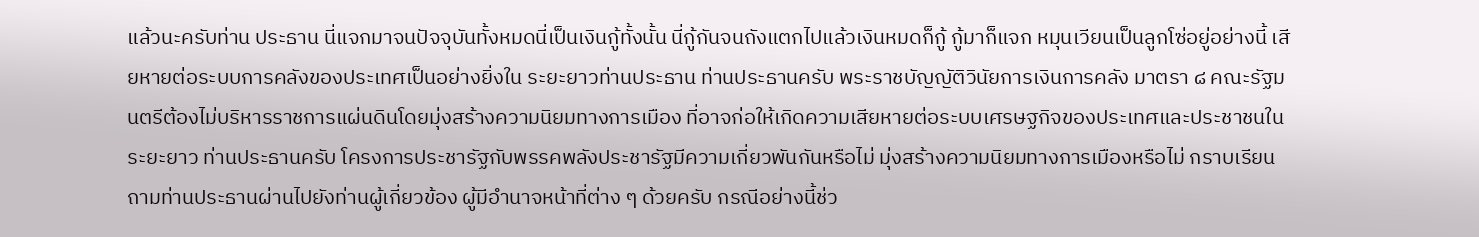แล้วนะครับท่าน ประธาน นี่แจกมาจนปัจจุบันทั้งหมดนี่เป็นเงินกู้ทั้งนั้น นี่กู้กันจนถังแตกไปแล้วเงินหมดก็กู้ กู้มาก็แจก หมุนเวียนเป็นลูกโซ่อยู่อย่างนี้ เสียหายต่อระบบการคลังของประเทศเป็นอย่างยิ่งใน ระยะยาวท่านประธาน ท่านประธานครับ พระราชบัญญัติวินัยการเงินการคลัง มาตรา ๘ คณะรัฐมนตรีต้องไม่บริหารราชการแผ่นดินโดยมุ่งสร้างความนิยมทางการเมือง ที่อาจก่อให้เกิดความเสียหายต่อระบบเศรษฐกิจของประเทศและประชาชนในระยะยาว ท่านประธานครับ โครงการประชารัฐกับพรรคพลังประชารัฐมีความเกี่ยวพันกันหรือไม่ มุ่งสร้างความนิยมทางการเมืองหรือไม่ กราบเรียนถามท่านประธานผ่านไปยังท่านผู้เกี่ยวข้อง ผู้มีอำนาจหน้าที่ต่าง ๆ ด้วยครับ กรณีอย่างนี้ช่ว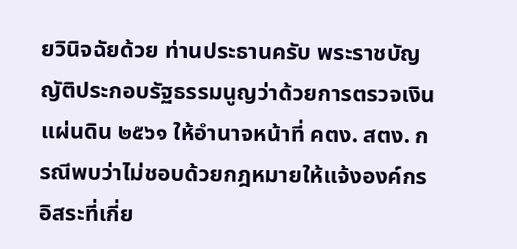ยวินิจฉัยด้วย ท่านประธานครับ พระราชบัญญัติประกอบรัฐธรรมนูญว่าด้วยการตรวจเงินแผ่นดิน ๒๕๖๑ ให้อำนาจหน้าที่ คตง. สตง. กรณีพบว่าไม่ชอบด้วยกฎหมายให้แจ้งองค์กรอิสระที่เกี่ย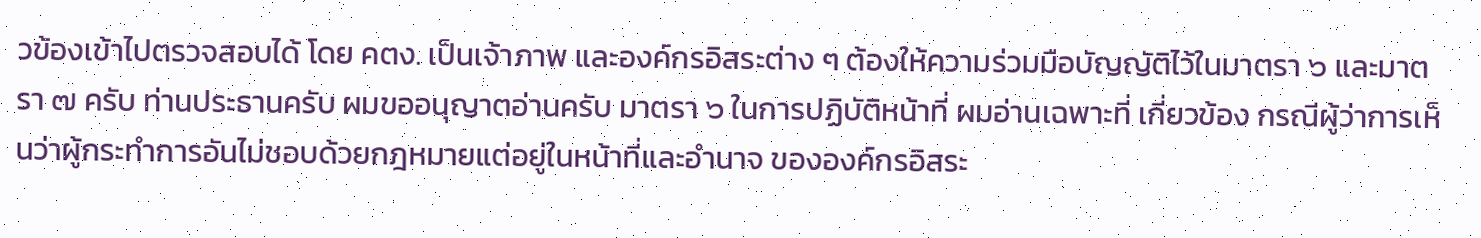วข้องเข้าไปตรวจสอบได้ โดย คตง. เป็นเจ้าภาพ และองค์กรอิสระต่าง ๆ ต้องให้ความร่วมมือบัญญัติไว้ในมาตรา ๖ และมาตรา ๗ ครับ ท่านประธานครับ ผมขออนุญาตอ่านครับ มาตรา ๖ ในการปฏิบัติหน้าที่ ผมอ่านเฉพาะที่ เกี่ยวข้อง กรณีผู้ว่าการเห็นว่าผู้กระทำการอันไม่ชอบด้วยกฎหมายแต่อยู่ในหน้าที่และอำนาจ ขององค์กรอิสระ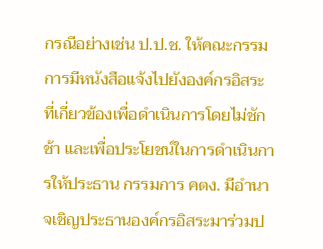กรณีอย่างเช่น ป.ป.ช. ให้คณะกรรมการมีหนังสือแจ้งไปยังองค์กรอิสระ ที่เกี่ยวข้องเพื่อดำเนินการโดยไม่ชักช้า และเพื่อประโยชน์ในการดำเนินการให้ประธาน กรรมการ คตง. มีอำนาจเชิญประธานองค์กรอิสระมาร่วมป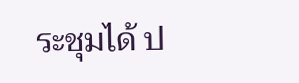ระชุมได้ ป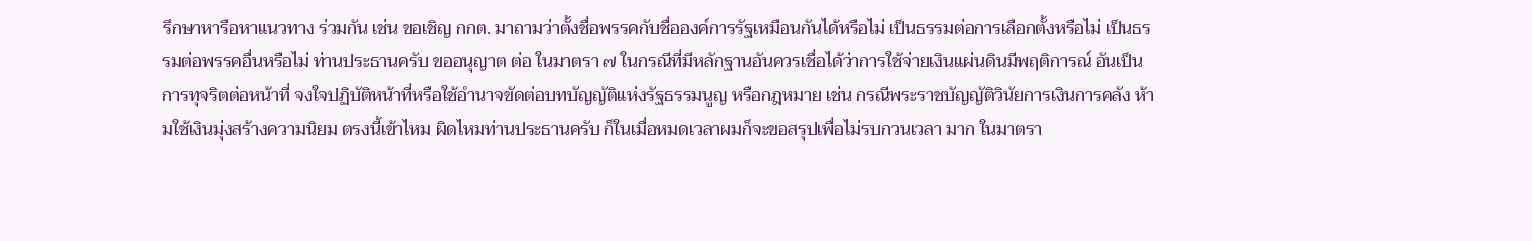รึกษาหารือหาแนวทาง ร่วมกัน เช่น ขอเชิญ กกต. มาถามว่าตั้งชื่อพรรคกับชื่อองค์การรัฐเหมือนกันได้หรือไม่ เป็นธรรมต่อการเลือกตั้งหรือไม่ เป็นธรรมต่อพรรคอื่นหรือไม่ ท่านประธานครับ ขออนุญาต ต่อ ในมาตรา ๗ ในกรณีที่มีหลักฐานอันควรเชื่อได้ว่าการใช้จ่ายเงินแผ่นดินมีพฤติการณ์ อันเป็นการทุจริตต่อหน้าที่ จงใจปฏิบัติหน้าที่หรือใช้อำนาจขัดต่อบทบัญญัติแห่งรัฐธรรมนูญ หรือกฎหมาย เช่น กรณีพระราชบัญญัติวินัยการเงินการคลัง ห้ามใช้เงินมุ่งสร้างความนิยม ตรงนี้เข้าไหม ผิดไหมท่านประธานครับ ก็ในเมื่อหมดเวลาผมก็จะขอสรุปเพื่อไม่รบกวนเวลา มาก ในมาตรา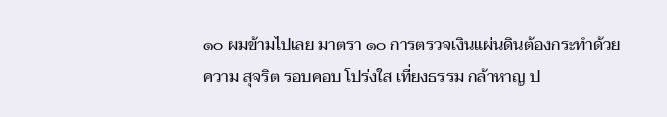๑๐ ผมข้ามไปเลย มาตรา ๑๐ การตรวจเงินแผ่นดินต้องกระทำด้วยความ สุจริต รอบคอบ โปร่งใส เที่ยงธรรม กล้าหาญ ป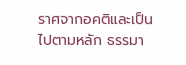ราศจากอคติและเป็นไปตามหลัก ธรรมา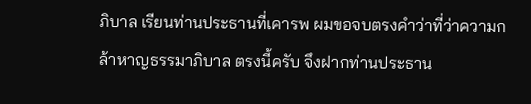ภิบาล เรียนท่านประธานที่เคารพ ผมขอจบตรงคำว่าที่ว่าความกล้าหาญธรรมาภิบาล ตรงนี้ครับ จึงฝากท่านประธาน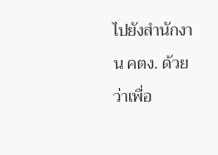ไปยังสำนักงาน คตง. ด้วยว่าเพื่อ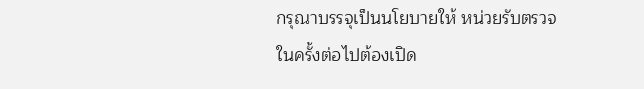กรุณาบรรจุเป็นนโยบายให้ หน่วยรับตรวจในครั้งต่อไปต้องเปิด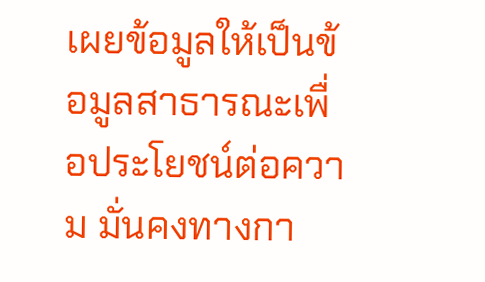เผยข้อมูลให้เป็นข้อมูลสาธารณะเพื่อประโยชน์ต่อความ มั่นคงทางกา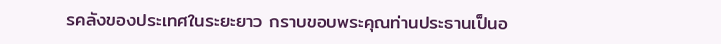รคลังของประเทศในระยะยาว กราบขอบพระคุณท่านประธานเป็นอ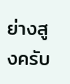ย่างสูงครับ